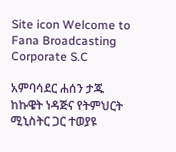Site icon Welcome to Fana Broadcasting Corporate S.C

አምባሳደር ሐሰን ታጁ ከኩዌት ነዳጅና የትምህርት ሚኒስትር ጋር ተወያዩ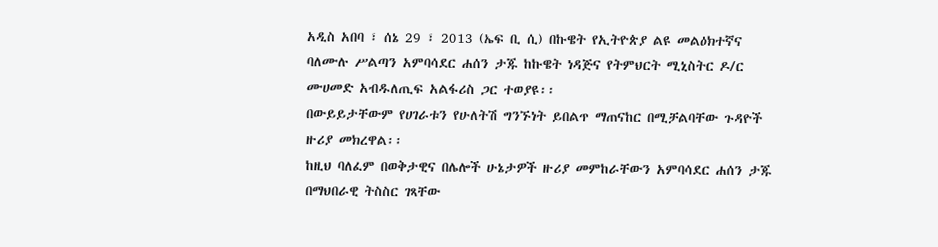አዲስ አበባ ፣ ሰኔ 29 ፣ 2013 (ኤፍ ቢ ሲ) በኩዌት የኢትዮጵያ ልዩ መልዕክተኛና ባለሙሉ ሥልጣን አምባሳደር ሐሰን ታጁ ከኩዌት ነዳጅና የትምህርት ሚኒስትር ዶ/ር ሙሀመድ አብዱለጢፍ አልፋሪስ ጋር ተወያዩ፡፡
በውይይታቸውም የሀገራቱን የሁለትሽ ግንኙነት ይበልጥ ማጠናከር በሚቻልባቸው ጉዳዮች ዙሪያ መክረዋል፡፡
ከዚህ ባለፈም በወቅታዊና በሌሎች ሁኔታዎች ዙሪያ መምከራቸውን አምባሳደር ሐሰን ታጁ በማህበራዊ ትስስር ገጻቸው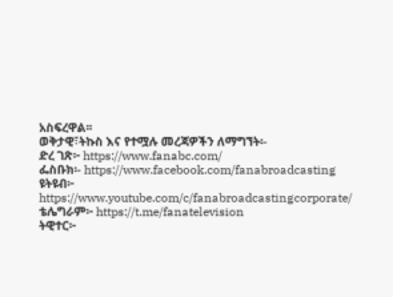አስፍረዋል፡፡
ወቅታዊ፣ትኩስ እና የተሟሉ መረጃዎችን ለማግኘት፡-
ድረ ገጽ፦ https://www.fanabc.com/
ፌስቡክ፡- https://www.facebook.com/fanabroadcasting
ዩትዩብ፦ https://www.youtube.com/c/fanabroadcastingcorporate/
ቴሌግራም፦ https://t.me/fanatelevision
ትዊተር፦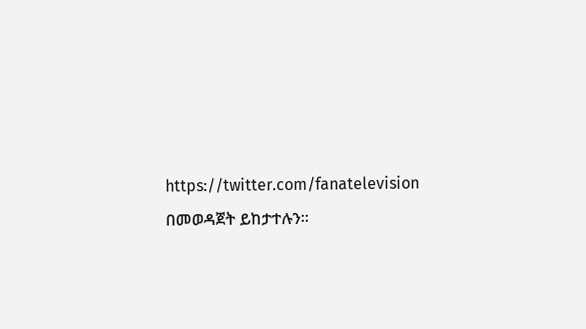https://twitter.com/fanatelevision በመወዳጀት ይከታተሉን፡፡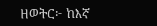ዘወትር፦ ከእኛ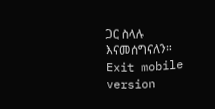ጋር ስላሉ እናመሰግናለን።
Exit mobile version